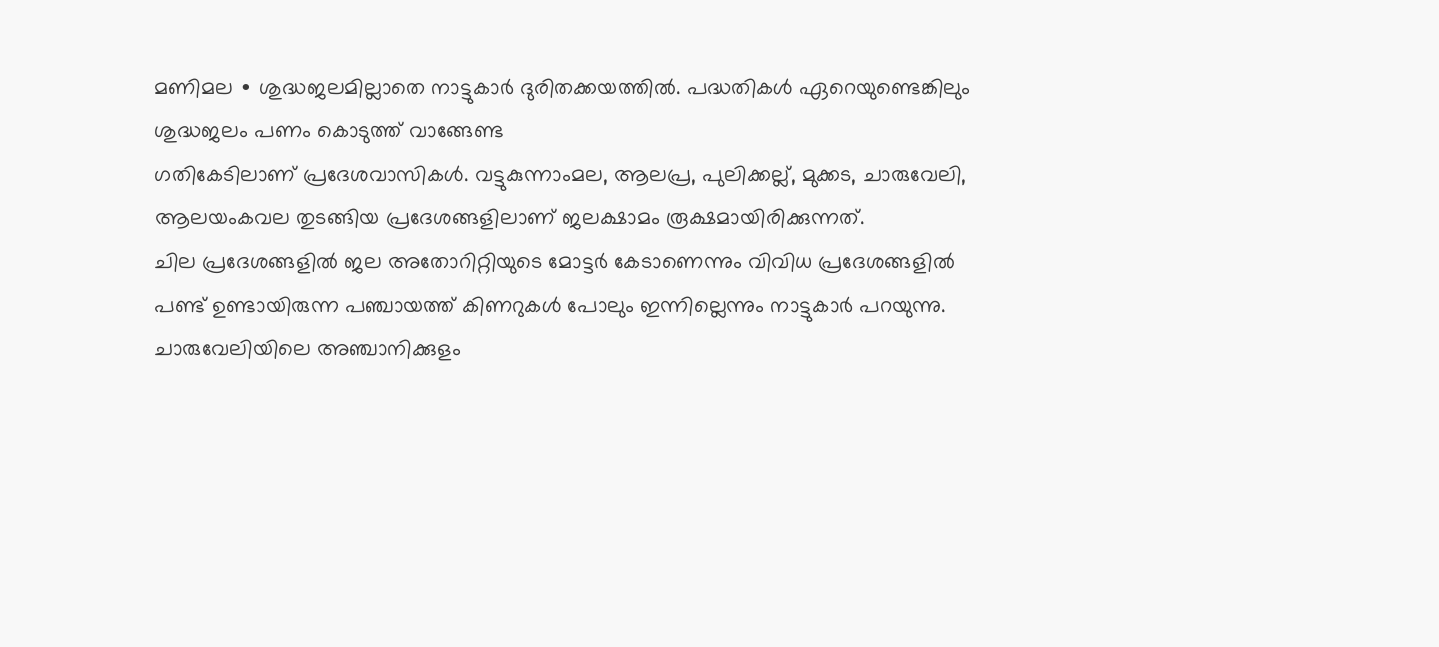മണിമല ∙ ശുദ്ധജലമില്ലാതെ നാട്ടുകാർ ദുരിതക്കയത്തിൽ. പദ്ധതികൾ ഏറെയുണ്ടെങ്കിലും ശുദ്ധജലം പണം കൊടുത്ത് വാങ്ങേണ്ട
ഗതികേടിലാണ് പ്രദേശവാസികൾ. വട്ടുകുന്നാംമല, ആലപ്ര, പുലിക്കല്ല്, മുക്കട, ചാരുവേലി, ആലയംകവല തുടങ്ങിയ പ്രദേശങ്ങളിലാണ് ജലക്ഷാമം രൂക്ഷമായിരിക്കുന്നത്.
ചില പ്രദേശങ്ങളിൽ ജല അതോറിറ്റിയുടെ മോട്ടർ കേടാണെന്നും വിവിധ പ്രദേശങ്ങളിൽ പണ്ട് ഉണ്ടായിരുന്ന പഞ്ചായത്ത് കിണറുകൾ പോലും ഇന്നില്ലെന്നും നാട്ടുകാർ പറയുന്നു. ചാരുവേലിയിലെ അഞ്ചാനിക്കുളം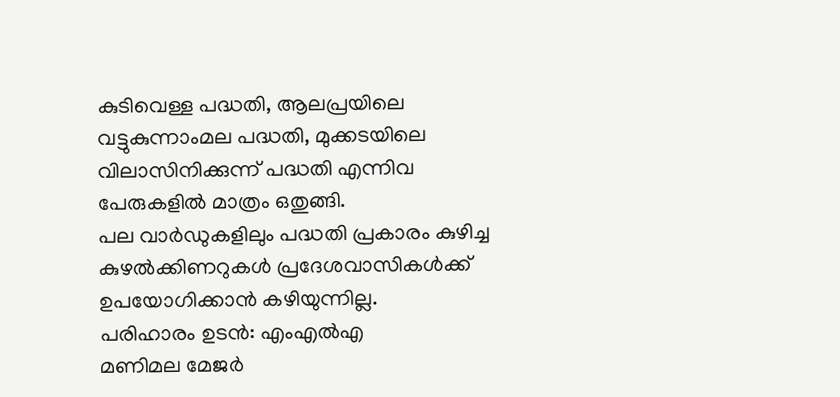കുടിവെള്ള പദ്ധതി, ആലപ്രയിലെ വട്ടുകുന്നാംമല പദ്ധതി, മുക്കടയിലെ വിലാസിനിക്കുന്ന് പദ്ധതി എന്നിവ പേരുകളിൽ മാത്രം ഒതുങ്ങി.
പല വാർഡുകളിലും പദ്ധതി പ്രകാരം കുഴിച്ച കുഴൽക്കിണറുകൾ പ്രദേശവാസികൾക്ക് ഉപയോഗിക്കാൻ കഴിയുന്നില്ല.
പരിഹാരം ഉടൻ: എംഎൽഎ
മണിമല മേജർ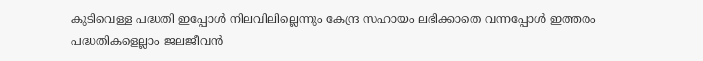കുടിവെള്ള പദ്ധതി ഇപ്പോൾ നിലവിലില്ലെന്നും കേന്ദ്ര സഹായം ലഭിക്കാതെ വന്നപ്പോൾ ഇത്തരം പദ്ധതികളെല്ലാം ജലജീവൻ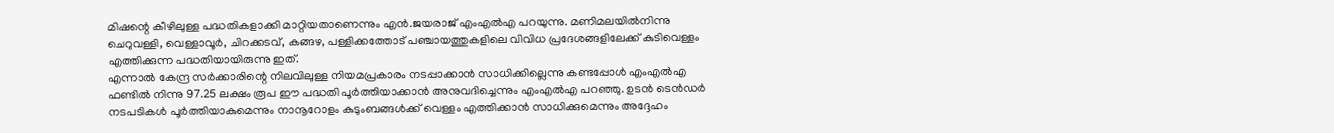മിഷന്റെ കീഴിലുള്ള പദ്ധതികളാക്കി മാറ്റിയതാണെന്നും എൻ.ജയരാജ് എംഎൽഎ പറയുന്നു. മണിമലയിൽനിന്നു ചെറുവള്ളി, വെള്ളാവൂർ, ചിറക്കടവ്, കങ്ങഴ, പള്ളിക്കത്തോട് പഞ്ചായത്തുകളിലെ വിവിധ പ്രദേശങ്ങളിലേക്ക് കുടിവെള്ളം എത്തിക്കുന്ന പദ്ധതിയായിരുന്നു ഇത്.
എന്നാൽ കേന്ദ്ര സർക്കാരിന്റെ നിലവിലുള്ള നിയമപ്രകാരം നടപ്പാക്കാൻ സാധിക്കില്ലെന്നു കണ്ടപ്പോൾ എംഎൽഎ ഫണ്ടിൽ നിന്നു 97.25 ലക്ഷം രൂപ ഈ പദ്ധതി പൂർത്തിയാക്കാൻ അനുവദിച്ചെന്നും എംഎൽഎ പറഞ്ഞു. ഉടൻ ടെൻഡർ നടപടികൾ പൂർത്തിയാകുമെന്നും നാനൂറോളം കുടുംബങ്ങൾക്ക് വെള്ളം എത്തിക്കാൻ സാധിക്കുമെന്നും അദ്ദേഹം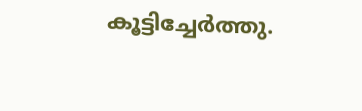കൂട്ടിച്ചേർത്തു.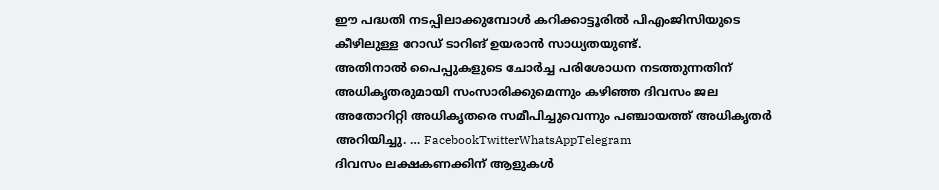ഈ പദ്ധതി നടപ്പിലാക്കുമ്പോൾ കറിക്കാട്ടൂരിൽ പിഎംജിസിയുടെ കീഴിലുള്ള റോഡ് ടാറിങ് ഉയരാൻ സാധ്യതയുണ്ട്.
അതിനാൽ പൈപ്പുകളുടെ ചോർച്ച പരിശോധന നടത്തുന്നതിന് അധികൃതരുമായി സംസാരിക്കുമെന്നും കഴിഞ്ഞ ദിവസം ജല അതോറിറ്റി അധികൃതരെ സമീപിച്ചുവെന്നും പഞ്ചായത്ത് അധികൃതർ അറിയിച്ചു. … FacebookTwitterWhatsAppTelegram
ദിവസം ലക്ഷകണക്കിന് ആളുകൾ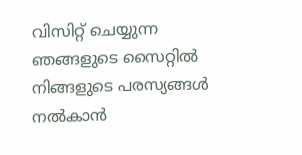വിസിറ്റ് ചെയ്യുന്ന ഞങ്ങളുടെ സൈറ്റിൽ നിങ്ങളുടെ പരസ്യങ്ങൾ നൽകാൻ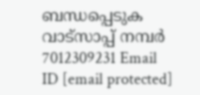ബന്ധപ്പെടുക വാട്സാപ്പ് നമ്പർ 7012309231 Email ID [email protected]